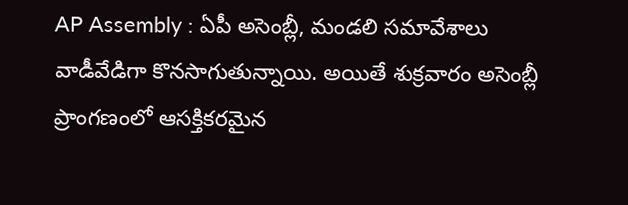AP Assembly : ఏపీ అసెంబ్లీ, మండలి సమావేశాలు వాడీవేడిగా కొనసాగుతున్నాయి. అయితే శుక్రవారం అసెంబ్లీ ప్రాంగణంలో ఆసక్తికరమైన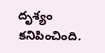దృశ్యం కనిపించింది.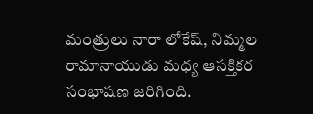మంత్రులు నారా లోకేష్, నిమ్మల రామానాయుడు మధ్య ఆసక్తికర సంభాషణ జరిగింది.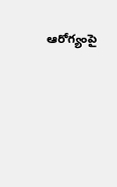ఆరోగ్యంపై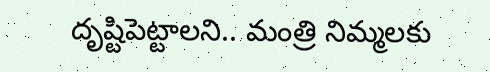దృష్టిపెట్టాలని.. మంత్రి నిమ్మలకు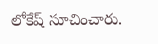లోకేష్ సూచించారు.